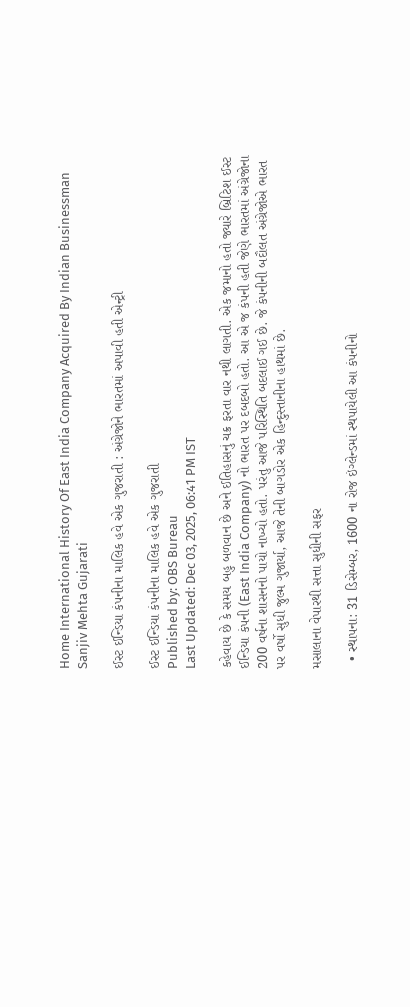Home International History Of East India Company Acquired By Indian Businessman Sanjiv Mehta Gujarati

ઈસ્ટ ઈન્ડિયા કંપનીના માલિક હવે એક ગુજરાતી : અંગ્રેજોને ભારતમાં અપાવી હતી એન્ટ્રી

ઈસ્ટ ઈન્ડિયા કંપનીના માલિક હવે એક ગુજરાતી
Published by: OBS Bureau
Last Updated: Dec 03, 2025, 06:41 PM IST

કહેવાય છે કે સમય બહુ બળવાન છે અને ઈતિહાસનું ચક્ર ફરતા વાર નથી લાગતી. એક જમાનો હતો જ્યારે બ્રિટિશ ઈસ્ટ ઈન્ડિયા કંપની (East India Company) નો ભારત પર દબદબો હતો. આ એ જ કંપની હતી જેણે ભારતમાં અંગ્રેજોના 200 વર્ષના શાસનનો પાયો નાખ્યો હતો. પરંતુ આજે પરિસ્થિતિ બદલાઈ ગઈ છે. જે કંપનીની બદૌલત અંગ્રેજોએ ભારત પર વર્ષો સુધી જુલ્મ ગુજાર્યા, આજે તેની બાગડોર એક હિન્દુસ્તાનીના હાથમાં છે.

મસાલાના વેપારથી સત્તા સુધીની સફર

  • સ્થાપના: 31 ડિસેમ્બર, 1600 ના રોજ ઇંગ્લેન્ડમાં સ્થપાયેલી આ કંપનીનો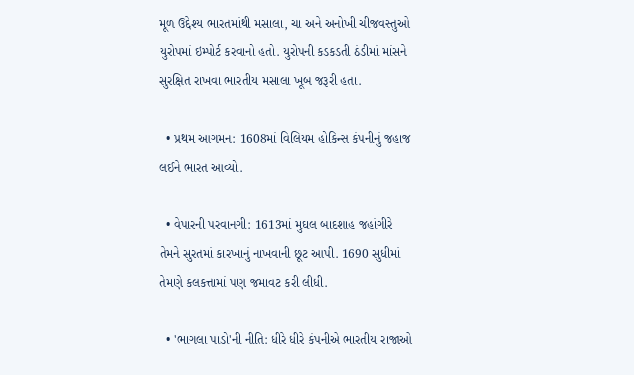મૂળ ઉદ્દેશ્ય ભારતમાંથી મસાલા, ચા અને અનોખી ચીજવસ્તુઓ યુરોપમાં ઇમ્પોર્ટ કરવાનો હતો. યુરોપની કડકડતી ઠંડીમાં માંસને સુરક્ષિત રાખવા ભારતીય મસાલા ખૂબ જરૂરી હતા.

  • પ્રથમ આગમન: 1608માં વિલિયમ હોકિન્સ કંપનીનું જહાજ લઈને ભારત આવ્યો.

  • વેપારની પરવાનગી: 1613માં મુઘલ બાદશાહ જહાંગીરે તેમને સુરતમાં કારખાનું નાખવાની છૂટ આપી. 1690 સુધીમાં તેમણે કલકત્તામાં પણ જમાવટ કરી લીધી.

  • 'ભાગલા પાડો'ની નીતિ: ધીરે ધીરે કંપનીએ ભારતીય રાજાઓ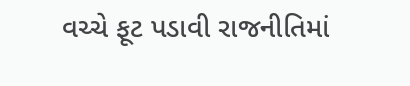વચ્ચે ફૂટ પડાવી રાજનીતિમાં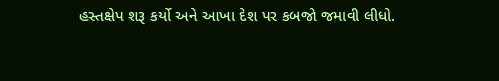હસ્તક્ષેપ શરૂ કર્યો અને આખા દેશ પર કબજો જમાવી લીધો.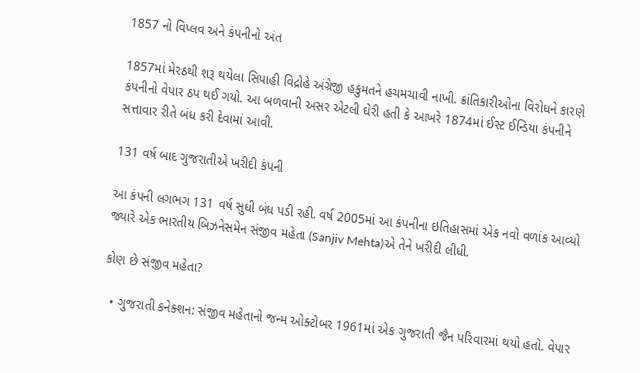1857 નો વિપ્લવ અને કંપનીનો અંત

1857માં મેરઠથી શરૂ થયેલા સિપાહી વિદ્રોહે અંગ્રેજી હકુમતને હચમચાવી નાખી. ક્રાંતિકારીઓના વિરોધને કારણે કંપનીનો વેપાર ઠપ થઈ ગયો. આ બળવાની અસર એટલી ઘેરી હતી કે આખરે 1874માં ઈસ્ટ ઈન્ડિયા કંપનીને સત્તાવાર રીતે બંધ કરી દેવામાં આવી.

131 વર્ષ બાદ ગુજરાતીએ ખરીદી કંપની

આ કંપની લગભગ 131 વર્ષ સુધી બંધ પડી રહી. વર્ષ 2005માં આ કંપનીના ઇતિહાસમાં એક નવો વળાંક આવ્યો જ્યારે એક ભારતીય બિઝનેસમેન સંજીવ મહેતા (Sanjiv Mehta)એ તેને ખરીદી લીધી.

કોણ છે સંજીવ મહેતા?

  • ગુજરાતી કનેક્શન: સંજીવ મહેતાનો જન્મ ઓક્ટોબર 1961માં એક ગુજરાતી જૈન પરિવારમાં થયો હતો. વેપાર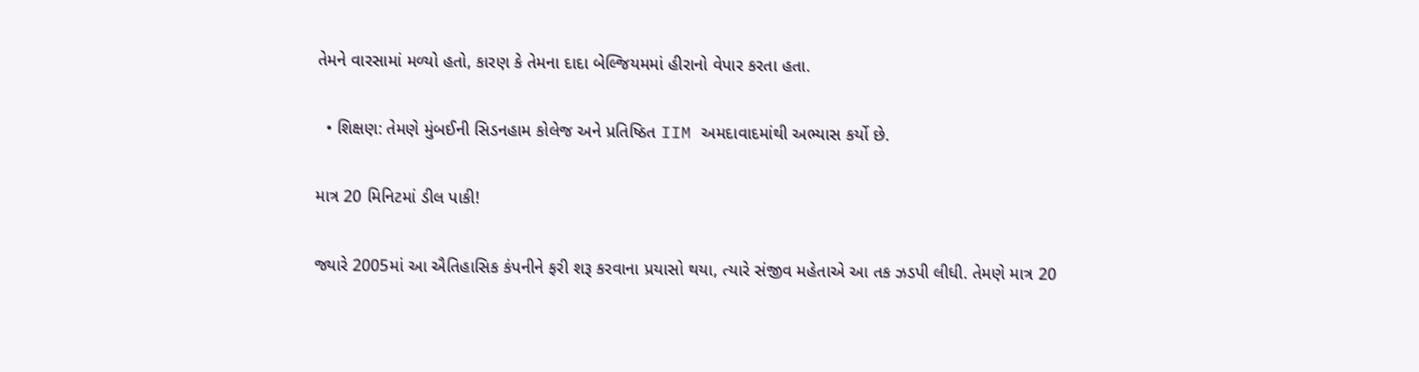તેમને વારસામાં મળ્યો હતો, કારણ કે તેમના દાદા બેલ્જિયમમાં હીરાનો વેપાર કરતા હતા.

  • શિક્ષણ: તેમણે મુંબઈની સિડનહામ કોલેજ અને પ્રતિષ્ઠિત IIM અમદાવાદમાંથી અભ્યાસ કર્યો છે.

માત્ર 20 મિનિટમાં ડીલ પાકી!

જ્યારે 2005માં આ ઐતિહાસિક કંપનીને ફરી શરૂ કરવાના પ્રયાસો થયા, ત્યારે સંજીવ મહેતાએ આ તક ઝડપી લીધી. તેમણે માત્ર 20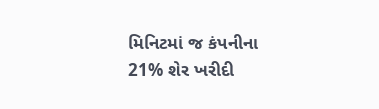મિનિટમાં જ કંપનીના 21% શેર ખરીદી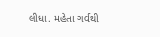લીધા. મહેતા ગર્વથી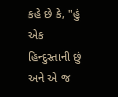કહે છે કે, "હું એક હિન્દુસ્તાની છું અને એ જ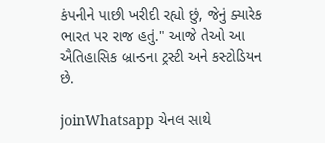કંપનીને પાછી ખરીદી રહ્યો છું, જેનું ક્યારેક ભારત પર રાજ હતું." આજે તેઓ આ ઐતિહાસિક બ્રાન્ડના ટ્રસ્ટી અને કસ્ટોડિયન છે.

joinWhatsapp ચેનલ સાથે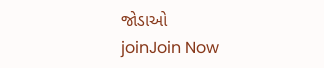જોડાઓ
joinJoin Now